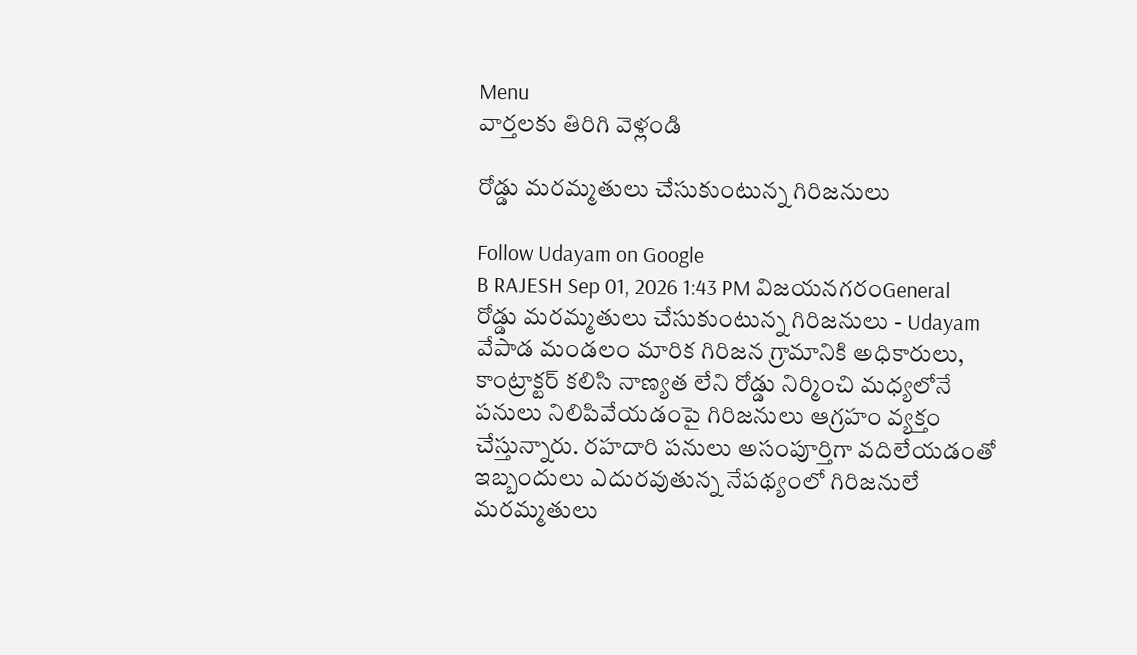Menu
వార్తలకు తిరిగి వెళ్లండి

రోడ్డు మరమ్మతులు చేసుకుంటున్న గిరిజనులు

Follow Udayam on Google
B RAJESH Sep 01, 2026 1:43 PM విజయనగరంGeneral
రోడ్డు మరమ్మతులు చేసుకుంటున్న గిరిజనులు - Udayam
వేపాడ మండలం మారిక గిరిజన గ్రామానికి అధికారులు, కాంట్రాక్టర్ కలిసి నాణ్యత లేని రోడ్డు నిర్మించి మధ్యలోనే పనులు నిలిపివేయడంపై గిరిజనులు ఆగ్రహం వ్యక్తం చేస్తున్నారు. రహదారి పనులు అసంపూర్తిగా వదిలేయడంతో ఇబ్బందులు ఎదురవుతున్న నేపథ్యంలో గిరిజనులే మరమ్మతులు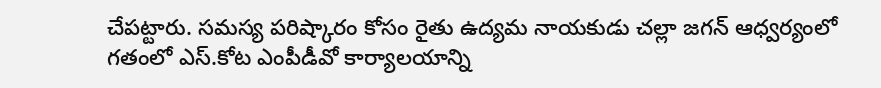చేపట్టారు. సమస్య పరిష్కారం కోసం రైతు ఉద్యమ నాయకుడు చల్లా జగన్ ఆధ్వర్యంలో గతంలో ఎస్.కోట ఎంపీడీవో కార్యాలయాన్ని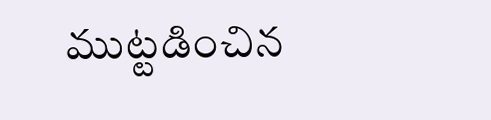ముట్టడించిన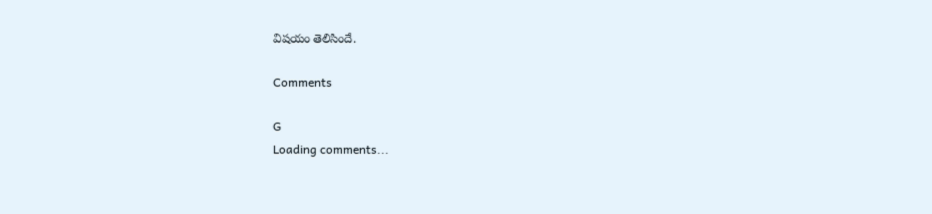విషయం తెలిసిందే.

Comments

G
Loading comments...